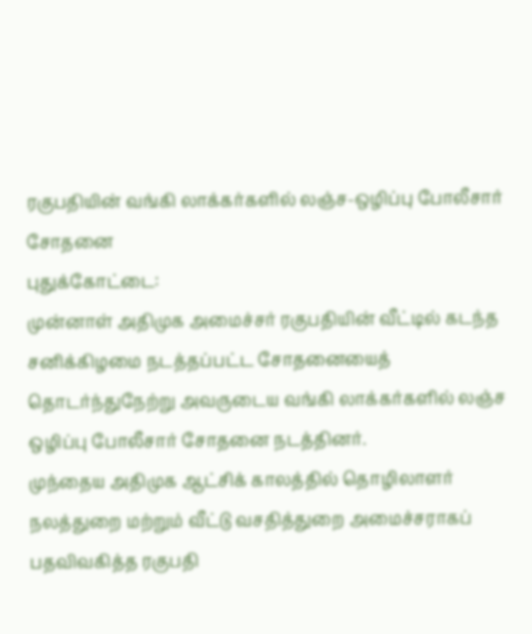ரகுபதியின் வங்கி லாக்கர்களில் லஞ்ச-ஒழிப்பு போலீசார் சோதனை
புதுக்கோட்டை:
முன்னாள் அதிமுக அமைச்சர் ரகுபதியின் வீட்டில் கடந்த சனிக்கிழமை நடத்தப்பட்ட சோதனையைத் தொடர்ந்துநேற்று அவருடைய வங்கி லாக்கர்களில் லஞ்ச ஒழிப்பு போலீசார் சோதனை நடத்தினர்.
முந்தைய அதிமுக ஆட்சிக் காலத்தில் தொழிலாளர் நலத்துறை மற்றும் வீட்டு வசதித்துறை அமைச்சராகப் பதவிவகித்த ரகுபதி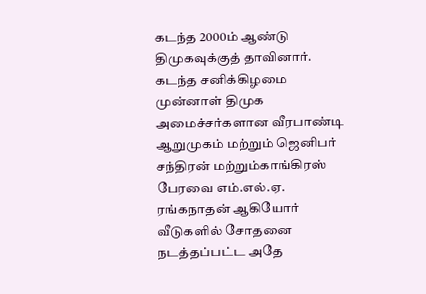கடந்த 2000ம் ஆண்டு திமுகவுக்குத் தாவினார்.
கடந்த சனிக்கிழமை முன்னாள் திமுக அமைச்சர்களான வீரபாண்டி ஆறுமுகம் மற்றும் ஜெனிபர் சந்திரன் மற்றும்காங்கிரஸ் பேரவை எம்.எல்.ஏ. ரங்கநாதன் ஆகியோர் வீடுகளில் சோதனை நடத்தப்பட்ட அதே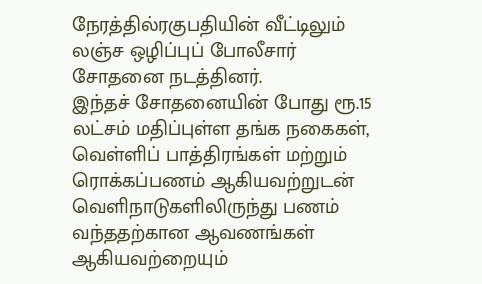நேரத்தில்ரகுபதியின் வீட்டிலும் லஞ்ச ஒழிப்புப் போலீசார் சோதனை நடத்தினர்.
இந்தச் சோதனையின் போது ரூ.15 லட்சம் மதிப்புள்ள தங்க நகைகள், வெள்ளிப் பாத்திரங்கள் மற்றும் ரொக்கப்பணம் ஆகியவற்றுடன் வெளிநாடுகளிலிருந்து பணம் வந்ததற்கான ஆவணங்கள் ஆகியவற்றையும்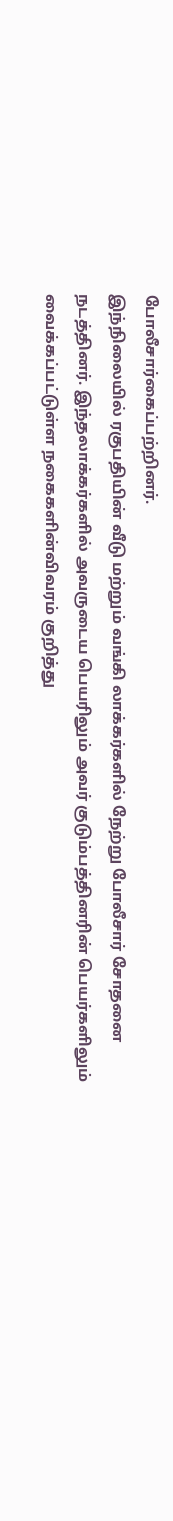போலீசார்கைப்பற்றினர்.
இந்நிலையில் ரகுபதியின் வீடு மற்றும் வங்கி லாக்கர்களில் நேற்று போலீசார் சோதனை நடத்தினர். இந்தலாக்கர்களில் அவருடைய பெயரிலும் அவர் குடும்பத்தினரின் பெயர்களிலும் வைக்கப்பட்டுள்ள நகைகளின்விவரம் குறித்து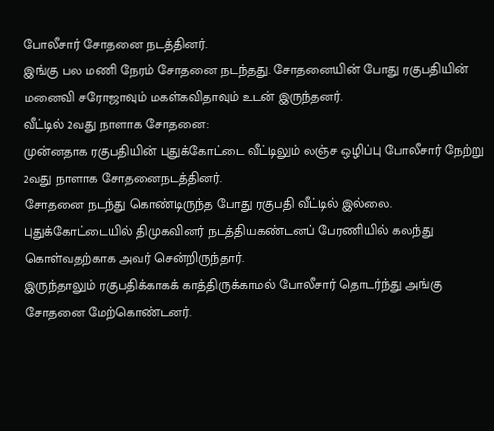போலீசார் சோதனை நடத்தினர்.
இங்கு பல மணி நேரம் சோதனை நடந்தது. சோதனையின் போது ரகுபதியின் மனைவி சரோஜாவும் மகள்கவிதாவும் உடன் இருந்தனர்.
வீட்டில் 2வது நாளாக சோதனை:
முன்னதாக ரகுபதியின் புதுக்கோட்டை வீட்டிலும் லஞ்ச ஒழிப்பு போலீசார் நேற்று 2வது நாளாக சோதனைநடத்தினர்.
சோதனை நடந்து கொண்டிருந்த போது ரகுபதி வீட்டில் இல்லை. புதுக்கோட்டையில் திமுகவினர் நடத்தியகண்டனப் பேரணியில் கலந்து கொள்வதற்காக அவர் சென்றிருந்தார்.
இருந்தாலும் ரகுபதிக்காகக் காத்திருக்காமல் போலீசார் தொடர்ந்து அங்கு சோதனை மேற்கொண்டனர்.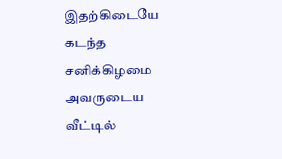இதற்கிடையே கடந்த சனிக்கிழமை அவருடைய வீட்டில்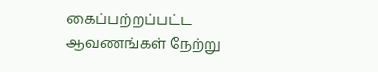கைப்பற்றப்பட்ட ஆவணங்கள் நேற்று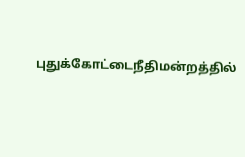புதுக்கோட்டைநீதிமன்றத்தில்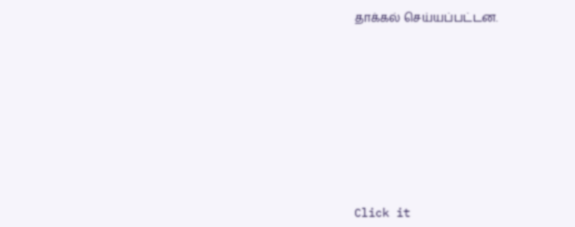தாக்கல் செய்யப்பட்டன.












Click it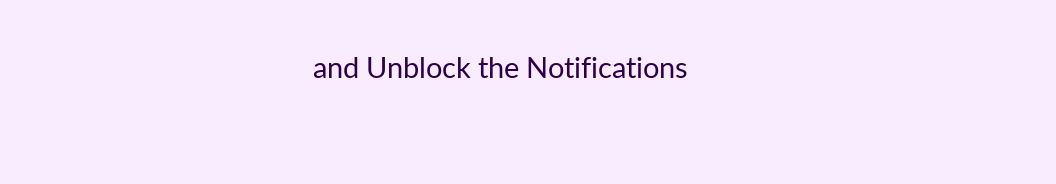and Unblock the Notifications